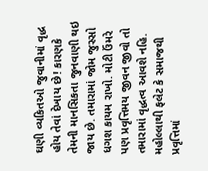ઘણી વ્યકિતઓ જુવાનીમાં વૃદ્ધ હોય તેવાં દેખાય છે! કારણકે તેમની માનસિકતા જુનવાણી થઇ જાય છે. તમારામાં જોમ જુસ્સો ધગશ કાયમ રાખો. મોટી ઉંમરે પણ પ્રવૃત્તિમય જીવન જીવો તો તમારામાં વૃદ્ધત્વ આવશે નહિ. મહોલ્લાથી ફલેટ કે સમાજથી પ્રવૃત્તિમાં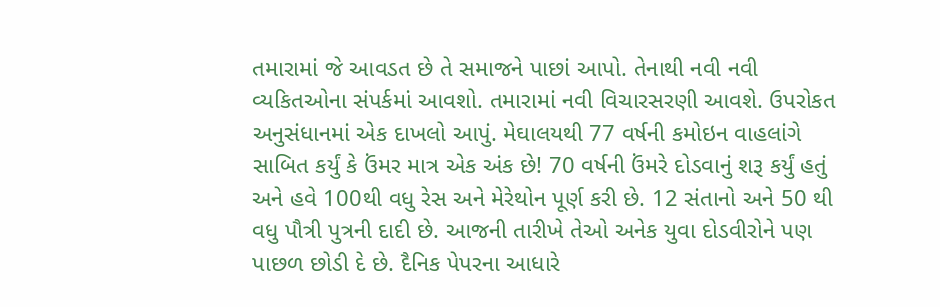તમારામાં જે આવડત છે તે સમાજને પાછાં આપો. તેનાથી નવી નવી વ્યકિતઓના સંપર્કમાં આવશો. તમારામાં નવી વિચારસરણી આવશે. ઉપરોકત અનુસંધાનમાં એક દાખલો આપું. મેઘાલયથી 77 વર્ષની કમોઇન વાહલાંગે સાબિત કર્યું કે ઉંમર માત્ર એક અંક છે! 70 વર્ષની ઉંમરે દોડવાનું શરૂ કર્યું હતું અને હવે 100થી વધુ રેસ અને મેરેથોન પૂર્ણ કરી છે. 12 સંતાનો અને 50 થી વધુ પૌત્રી પુત્રની દાદી છે. આજની તારીખે તેઓ અનેક યુવા દોડવીરોને પણ પાછળ છોડી દે છે. દૈનિક પેપરના આધારે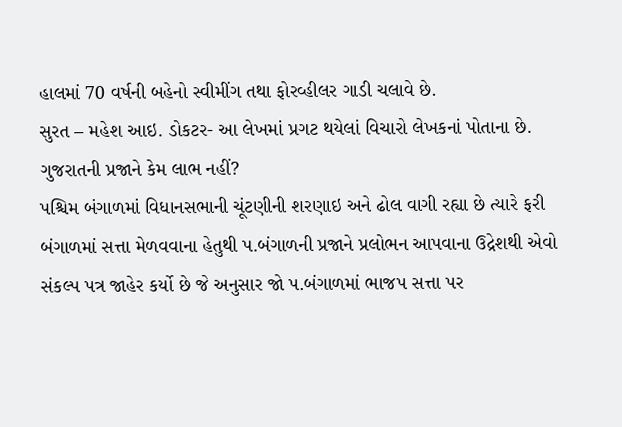હાલમાં 70 વર્ષની બહેનો સ્વીમીંગ તથા ફોરવ્હીલર ગાડી ચલાવે છે.
સુરત – મહેશ આઇ. ડોકટર- આ લેખમાં પ્રગટ થયેલાં વિચારો લેખકનાં પોતાના છે.
ગુજરાતની પ્રજાને કેમ લાભ નહીં?
પશ્ચિમ બંગાળમાં વિધાનસભાની ચૂંટણીની શરણાઇ અને ઢોલ વાગી રહ્યા છે ત્યારે ફરી બંગાળમાં સત્તા મેળવવાના હેતુથી પ.બંગાળની પ્રજાને પ્રલોભન આપવાના ઉદ્રેશથી એવો સંકલ્પ પત્ર જાહેર કર્યો છે જે અનુસાર જો પ.બંગાળમાં ભાજપ સત્તા પર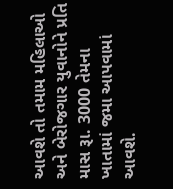આવશે તો તમામ મહિલાઓ અને બેરોજગાર યુવાનોને પ્રતિ માસ રૂા. 3000 તેમના ખાતામાં જમા આપવામાં આવશે.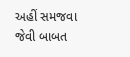અહીં સમજવા જેવી બાબત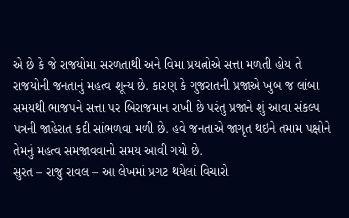એ છે કે જે રાજયોમા સરળતાથી અને વિમા પ્રયત્નોએ સત્તા મળતી હોય તે રાજયોની જનતાનું મહત્વ શૂન્ય છે. કારણ કે ગુજરાતની પ્રજાએ ખુબ જ લાંબા સમયથી ભાજપને સત્તા પર બિરાજમાન રાખી છે પરંતુ પ્રજાને શું આવા સંકલ્પ પત્રની જાહેરાત કદી સાંભળવા મળી છે. હવે જનતાએ જાગૃત થઇને તમામ પક્ષોને તેમનું મહત્વ સમજાવવાનો સમય આવી ગયો છે.
સુરત – રાજુ રાવલ – આ લેખમાં પ્રગટ થયેલાં વિચારો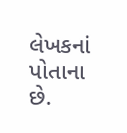લેખકનાં પોતાના છે.